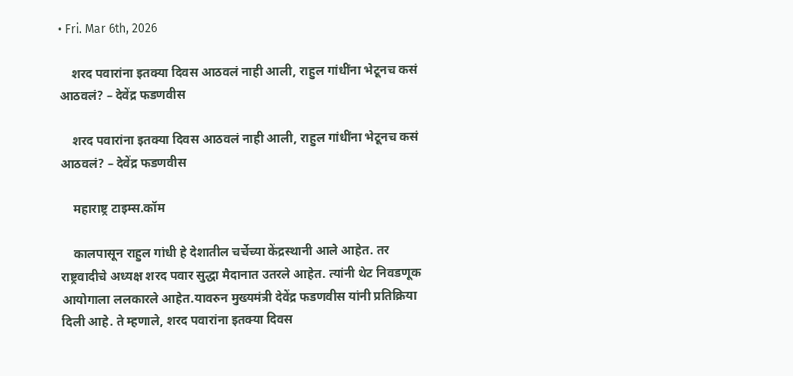• Fri. Mar 6th, 2026

    शरद पवारांना इतक्या दिवस आठवलं नाही आली, राहुल गांधींना भेटूनच कसं आठवलं? – देवेंद्र फडणवीस

    शरद पवारांना इतक्या दिवस आठवलं नाही आली, राहुल गांधींना भेटूनच कसं आठवलं? – देवेंद्र फडणवीस

    महाराष्ट्र टाइम्स.कॉम

    कालपासून राहुल गांधी हे देशातील चर्चेच्या केंद्रस्थानी आले आहेत. तर राष्ट्रवादीचे अध्यक्ष शरद पवार सुद्धा मैदानात उतरले आहेत. त्यांनी थेट निवडणूक आयोगाला ललकारले आहेत.यावरुन मुख्यमंत्री देवेंद्र फडणवीस यांनी प्रतिक्रिया दिली आहे. ते म्हणाले, शरद पवारांना इतक्या दिवस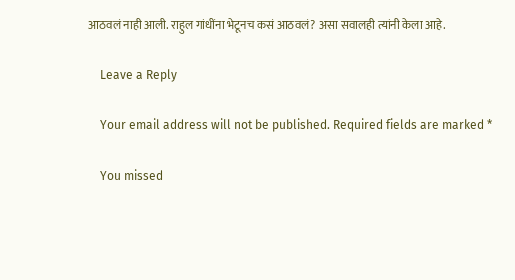आठवलं नाही आली. राहुल गांधींना भेटूनच कसं आठवलं? असा सवालही त्यांनी केला आहे.

    Leave a Reply

    Your email address will not be published. Required fields are marked *

    You missed